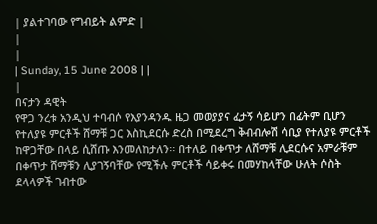| ያልተገባው የግብይት ልምድ |
|
|
| Sunday, 15 June 2008 | |
|
በናታን ዳዊት
የዋጋ ንረቱ አንዲህ ተባብሶ የእያንዳንዱ ዜጋ መወያያና ፈታኝ ሳይሆን በፊትም ቢሆን የተለያዩ ምርቶች ሸማቹ ጋር እስኪደርሱ ድረስ በሚደረግ ቅብብሎሽ ሳቢያ የተለያዩ ምርቶች ከዋጋቸው በላይ ሲሸጡ እንመለከታለን፡፡ በተለይ በቀጥታ ለሸማቹ ሊደርሱና አምራቹም በቀጥታ ሸማቹን ሊያገኝባቸው የሚችሉ ምርቶች ሳይቀሩ በመሃከላቸው ሁለት ሶስት ደላላዎች ገብተው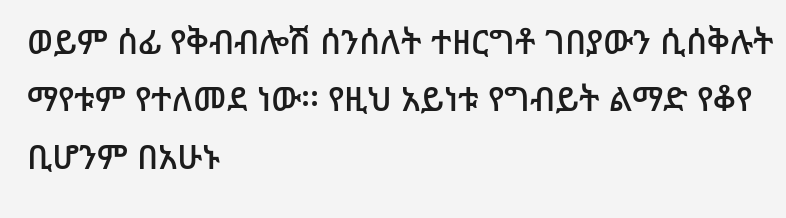ወይም ሰፊ የቅብብሎሽ ሰንሰለት ተዘርግቶ ገበያውን ሲሰቅሉት ማየቱም የተለመደ ነው፡፡ የዚህ አይነቱ የግብይት ልማድ የቆየ ቢሆንም በአሁኑ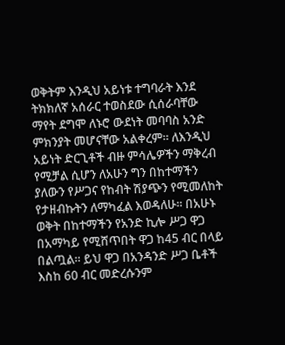ወቅትም እንዲህ አይነቱ ተግባራት እንደ ትክክለኛ አሰራር ተወስደው ሲሰራባቸው ማየት ደግሞ ለኑሮ ውደነት መባባስ አንድ ምክንያት መሆናቸው አልቀረም፡፡ ለእንዲህ አይነት ድርጊቶች ብዙ ምሳሌዎችን ማቅረብ የሚቻል ሲሆን ለአሁን ግን በከተማችን ያለውን የሥጋና የከብት ሽያጭን የሚመለከት የታዘብኩትን ለማካፈል እወዳለሁ፡፡ በአሁኑ ወቅት በከተማችን የአንድ ኪሎ ሥጋ ዋጋ በአማካይ የሚሸጥበት ዋጋ ከ45 ብር በላይ በልጧል፡፡ ይህ ዋጋ በአንዳንድ ሥጋ ቤቶች እስከ 60 ብር መድረሱንም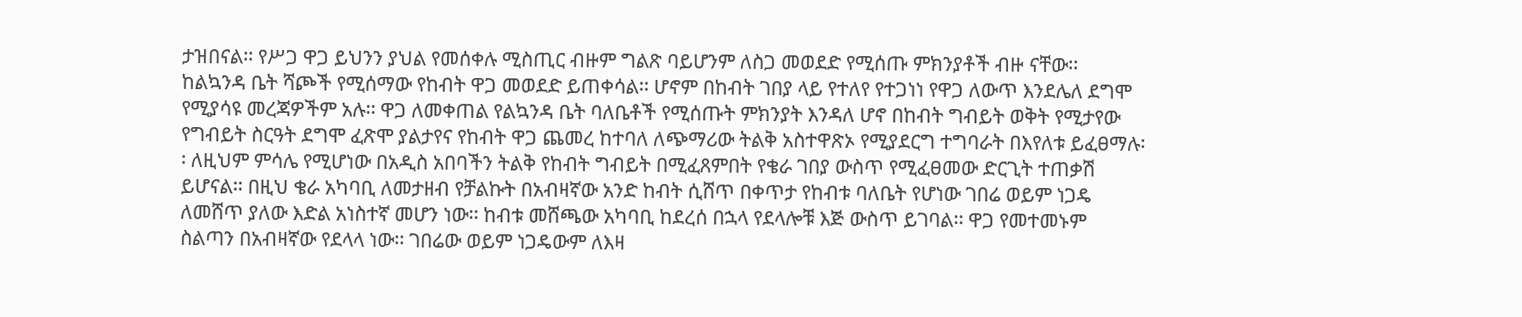ታዝበናል፡፡ የሥጋ ዋጋ ይህንን ያህል የመሰቀሉ ሚስጢር ብዙም ግልጽ ባይሆንም ለስጋ መወደድ የሚሰጡ ምክንያቶች ብዙ ናቸው፡፡ ከልኳንዳ ቤት ሻጮች የሚሰማው የከብት ዋጋ መወደድ ይጠቀሳል፡፡ ሆኖም በከብት ገበያ ላይ የተለየ የተጋነነ የዋጋ ለውጥ እንደሌለ ደግሞ የሚያሳዩ መረጃዎችም አሉ፡፡ ዋጋ ለመቀጠል የልኳንዳ ቤት ባለቤቶች የሚሰጡት ምክንያት እንዳለ ሆኖ በከብት ግብይት ወቅት የሚታየው የግብይት ስርዓት ደግሞ ፈጽሞ ያልታየና የከብት ዋጋ ጨመረ ከተባለ ለጭማሪው ትልቅ አስተዋጽኦ የሚያደርግ ተግባራት በእየለቱ ይፈፀማሉ፡፡ ለዚህም ምሳሌ የሚሆነው በአዲስ አበባችን ትልቅ የከብት ግብይት በሚፈጸምበት የቄራ ገበያ ውስጥ የሚፈፀመው ድርጊት ተጠቃሽ ይሆናል፡፡ በዚህ ቄራ አካባቢ ለመታዘብ የቻልኩት በአብዛኛው አንድ ከብት ሲሸጥ በቀጥታ የከብቱ ባለቤት የሆነው ገበሬ ወይም ነጋዴ ለመሸጥ ያለው እድል አነስተኛ መሆን ነው፡፡ ከብቱ መሸጫው አካባቢ ከደረሰ በኋላ የደላሎቹ እጅ ውስጥ ይገባል፡፡ ዋጋ የመተመኑም ስልጣን በአብዛኛው የደላላ ነው፡፡ ገበሬው ወይም ነጋዴውም ለእዛ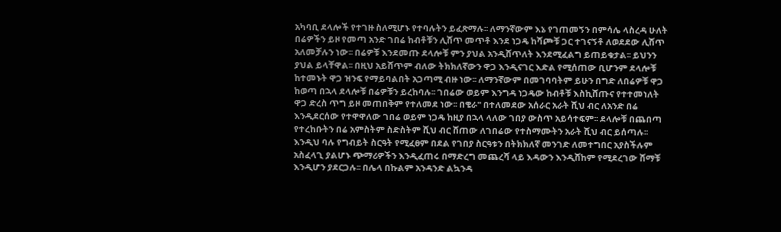አካባቢ ደላሎች የተገዙ ስለሚሆኑ የተባሉትን ይፈጽማሉ፡፡ ለማንኛውም እኔ የገጠመኝን በምሳሌ ላስረዳ ሁለት በሬዎችን ይዞ የመጣ አንድ ገበሬ ከብቶቹን ሊሸጥ መጥቶ እንደ ነጋዴ ከሻጮቹ ጋር ተገናኝቶ ለወደደው ሊሸጥ አለመቻሉን ነው፡፡ በሬዎቹ እንደመጡ ደላሎቹ ምን ያህል አንዲሸጥለት እንደሚፈልግ ይጠይቁታል፡፡ ይህንን ያህል ይላቸዋል፡፡ በዚህ አይሸጥም ብለው ትክክለኛውን ዋጋ እንዲናገር እድል የሚሰጠው ቢሆንም ደላሎቹ ከተመኑት ዋጋ ዝንፍ የማይባልበት አጋጣሚ ብዙ ነው፡፡ ለማንኛውም በመገባባትም ይሁን በግድ ለበሬዎቹ ዋጋ ከወጣ በኋላ ደላሎቹ በሬዎቹን ይረከባሉ፡፡ ገበሬው ወይም እንግዳ ነጋዴው ከብቶቹ እስኪሸጡና የተተመነለት ዋጋ ድረስ ጥግ ይዞ መጠበቅም የተለመደ ነው፡፡ በቄራ" በተለመደው አሰራር አራት ሺህ ብር ለአንድ በሬ እንዲደርሰው የተዋዋለው ገበሬ ወይም ነጋዴ ከዚያ በኋላ ላለው ገበያ ውስጥ አይሳተፍም፡፡ ደላሎቹ በጨበጣ የተረከቡትን በሬ አምስትም ስድስትም ሺህ ብር ሸጠው ለገበሬው የተስማሙትን አራት ሺህ ብር ይሰጣሉ፡፡ እንዲህ ባሉ የግብይት ስርዓት የሚፈፀም በደል የገበያ ስርዓቱን በትክክለኛ መንገድ ለመተግበር አያስችሉም አስፈላጊ ያልሆኑ ጭማሪዎችን እንዲፈጠሩ በማድረግ መጨረሻ ላይ እዳውን እንዲሸከም የሚደረገው ሸማቹ እንዲሆን ያደርጋሉ፡፡ በሌላ በኩልም አንዳንድ ልኳንዳ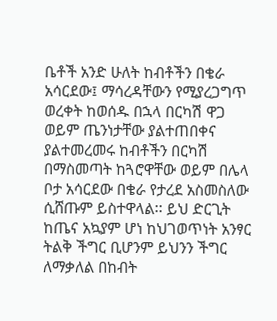ቤቶች አንድ ሁለት ከብቶችን በቄራ አሳርደው፤ ማሳረዳቸውን የሚያረጋግጥ ወረቀት ከወሰዱ በኋላ በርካሽ ዋጋ ወይም ጤንነታቸው ያልተጠበቀና ያልተመረመሩ ከብቶችን በርካሽ በማስመጣት ከጓሮዋቸው ወይም በሌላ ቦታ አሳርደው በቄራ የታረደ አስመስለው ሲሸጡም ይስተዋላል፡፡ ይህ ድርጊት ከጤና አኳያም ሆነ ከህገወጥነት አንፃር ትልቅ ችግር ቢሆንም ይህንን ችግር ለማቃለል በከብት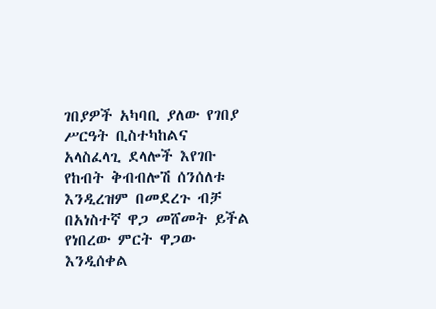ገበያዎች አካባቢ ያለው የገበያ ሥርዓት ቢስተካከልና አላስፈላጊ ደላሎች እየገቡ የከብት ቅብብሎሽ ሰንሰለቱ እንዲረዝም በመደረጉ ብቻ በአነስተኛ ዋጋ መሸመት ይችል የነበረው ምርት ዋጋው እንዲሰቀል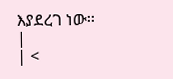እያደረገ ነው፡፡ |
| <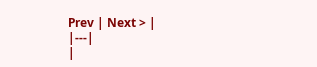Prev | Next > |
|---|
|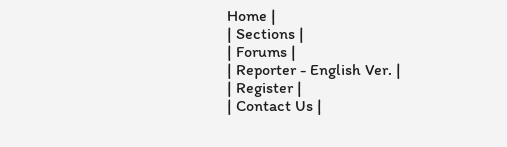Home |
| Sections |
| Forums |
| Reporter - English Ver. |
| Register |
| Contact Us |